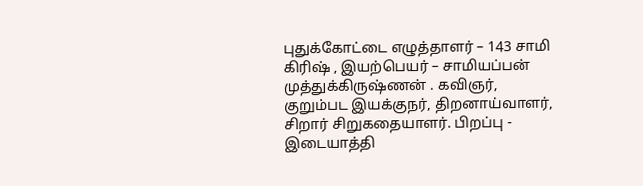புதுக்கோட்டை எழுத்தாளர் – 143 சாமி கிரிஷ் , இயற்பெயர் – சாமியப்பன் முத்துக்கிருஷ்ணன் . கவிஞர், குறும்பட இயக்குநர், திறனாய்வாளர், சிறார் சிறுகதையாளர். பிறப்பு - இடையாத்தி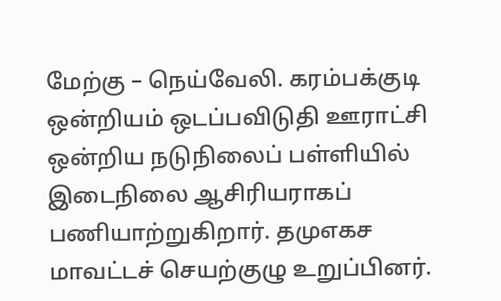மேற்கு – நெய்வேலி. கரம்பக்குடி ஒன்றியம் ஒடப்பவிடுதி ஊராட்சி ஒன்றிய நடுநிலைப் பள்ளியில் இடைநிலை ஆசிரியராகப் பணியாற்றுகிறார். தமுஎகச மாவட்டச் செயற்குழு உறுப்பினர்.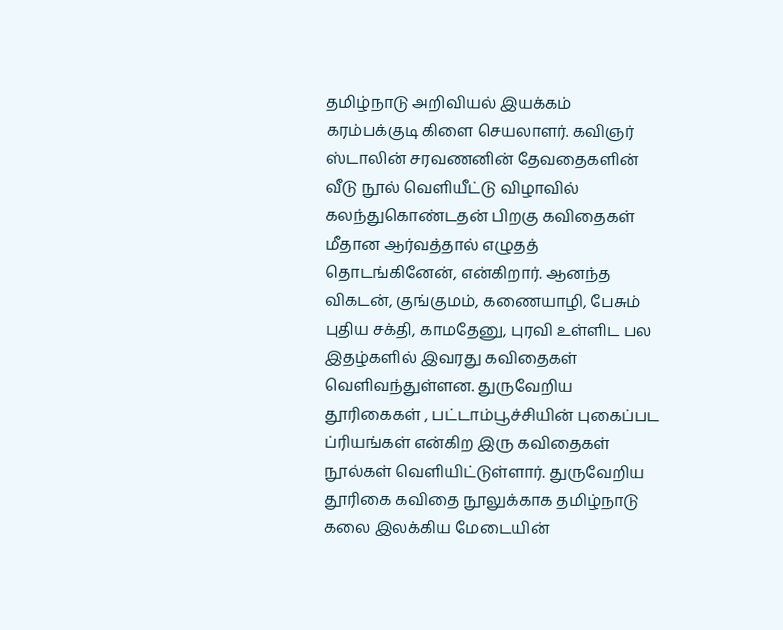தமிழ்நாடு அறிவியல் இயக்கம் கரம்பக்குடி கிளை செயலாளர். கவிஞர் ஸ்டாலின் சரவணனின் தேவதைகளின் வீடு நூல் வெளியீட்டு விழாவில் கலந்துகொண்டதன் பிறகு கவிதைகள் மீதான ஆர்வத்தால் எழுதத் தொடங்கினேன், என்கிறார். ஆனந்த விகடன், குங்குமம், கணையாழி, பேசும் புதிய சக்தி, காமதேனு, புரவி உள்ளிட பல இதழ்களில் இவரது கவிதைகள் வெளிவந்துள்ளன. துருவேறிய தூரிகைகள் , பட்டாம்பூச்சியின் புகைப்பட ப்ரியங்கள் என்கிற இரு கவிதைகள் நூல்கள் வெளியிட்டுள்ளார். துருவேறிய தூரிகை கவிதை நூலுக்காக தமிழ்நாடு கலை இலக்கிய மேடையின்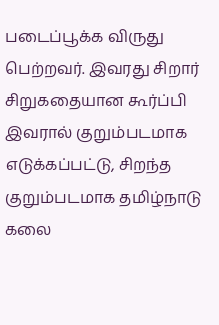படைப்பூக்க விருது பெற்றவர். இவரது சிறார் சிறுகதையான கூர்ப்பி இவரால் குறும்படமாக எடுக்கப்பட்டு, சிறந்த குறும்படமாக தமிழ்நாடு கலை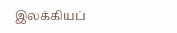இலக்கியப்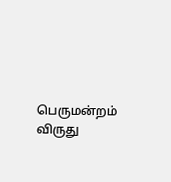பெருமன்றம் விருது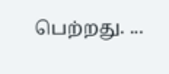பெற்றது. ...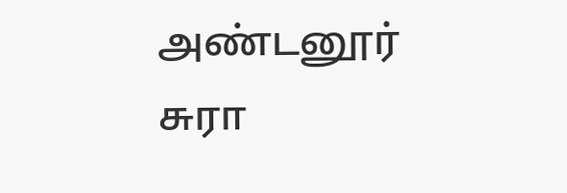அண்டனூர் சுரா